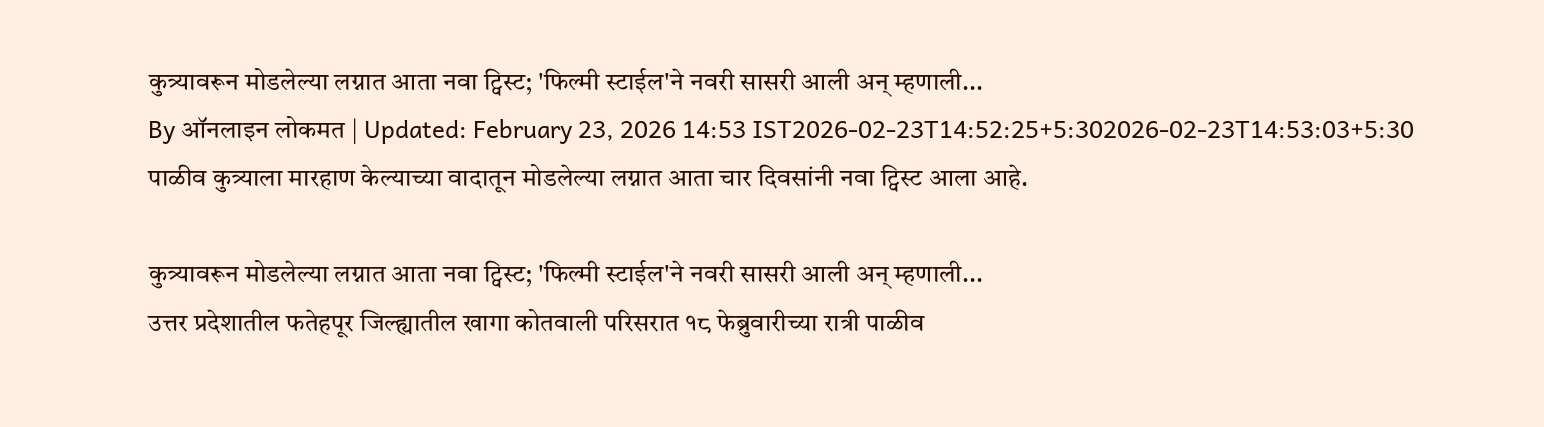कुत्र्यावरून मोडलेल्या लग्नात आता नवा ट्विस्ट; 'फिल्मी स्टाईल'ने नवरी सासरी आली अन् म्हणाली...
By ऑनलाइन लोकमत | Updated: February 23, 2026 14:53 IST2026-02-23T14:52:25+5:302026-02-23T14:53:03+5:30
पाळीव कुत्र्याला मारहाण केल्याच्या वादातून मोडलेल्या लग्नात आता चार दिवसांनी नवा ट्विस्ट आला आहे.

कुत्र्यावरून मोडलेल्या लग्नात आता नवा ट्विस्ट; 'फिल्मी स्टाईल'ने नवरी सासरी आली अन् म्हणाली...
उत्तर प्रदेशातील फतेहपूर जिल्ह्यातील खागा कोतवाली परिसरात १८ फेब्रुवारीच्या रात्री पाळीव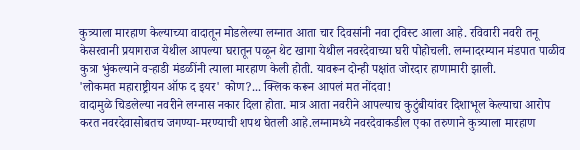कुत्र्याला मारहाण केल्याच्या वादातून मोडलेल्या लग्नात आता चार दिवसांनी नवा ट्विस्ट आला आहे. रविवारी नवरी तनू केसरवानी प्रयागराज येथील आपल्या घरातून पळून थेट खागा येथील नवरदेवाच्या घरी पोहोचली. लग्नादरम्यान मंडपात पाळीव कुत्रा भुंकल्याने वऱ्हाडी मंडळींनी त्याला मारहाण केली होती. यावरून दोन्ही पक्षांत जोरदार हाणामारी झाली.
'लोकमत महाराष्ट्रीयन ऑफ द इयर' कोण?... क्लिक करून आपलं मत नोंदवा!
वादामुळे चिडलेल्या नवरीने लग्नास नकार दिला होता. मात्र आता नवरीने आपल्याच कुटुंबीयांवर दिशाभूल केल्याचा आरोप करत नवरदेवासोबतच जगण्या-मरण्याची शपथ घेतली आहे.लग्नामध्ये नवरदेवाकडील एका तरुणाने कुत्र्याला मारहाण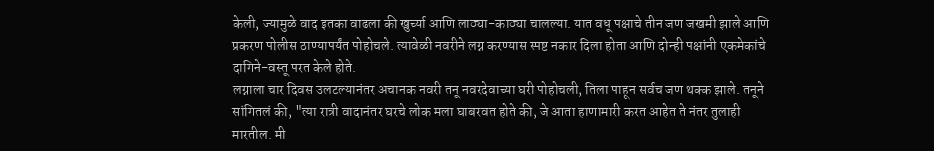केली, ज्यामुळे वाद इतका वाढला की खुर्च्या आणि लाठ्या-काठ्या चालल्या. यात वधू पक्षाचे तीन जण जखमी झाले आणि प्रकरण पोलीस ठाण्यापर्यंत पोहोचले. त्यावेळी नवरीने लग्न करण्यास स्पष्ट नकार दिला होता आणि दोन्ही पक्षांनी एकमेकांचे दागिने-वस्तू परत केले होते.
लग्नाला चार दिवस उलटल्यानंतर अचानक नवरी तनू नवरदेवाच्या घरी पोहोचली, तिला पाहून सर्वच जण थक्क झाले. तनूने सांगितलं की, "त्या रात्री वादानंतर घरचे लोक मला घाबरवत होते की, जे आता हाणामारी करत आहेत ते नंतर तुलाही मारतील. मी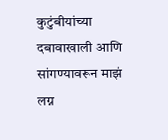कुटुंबीयांच्या दबावाखाली आणि सांगण्यावरून माझं लग्न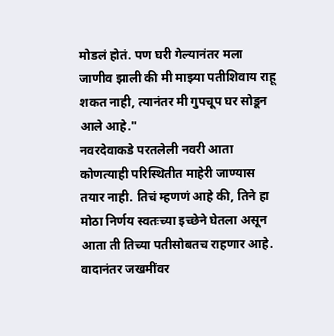मोडलं होतं. पण घरी गेल्यानंतर मला जाणीव झाली की मी माझ्या पतीशिवाय राहू शकत नाही, त्यानंतर मी गुपचूप घर सोडून आले आहे."
नवरदेवाकडे परतलेली नवरी आता कोणत्याही परिस्थितीत माहेरी जाण्यास तयार नाही. तिचं म्हणणं आहे की, तिने हा मोठा निर्णय स्वतःच्या इच्छेने घेतला असून आता ती तिच्या पतीसोबतच राहणार आहे. वादानंतर जखमींवर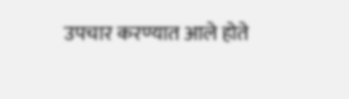उपचार करण्यात आले होते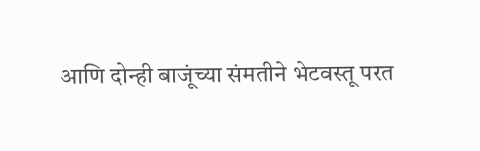आणि दोन्ही बाजूंच्या संमतीने भेटवस्तू परत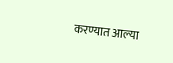करण्यात आल्या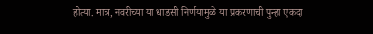होत्या. मात्र, नवरीच्या या धाडसी निर्णयामुळे या प्रकरणाची पुन्हा एकदा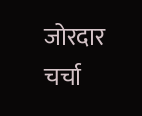जोरदार चर्चा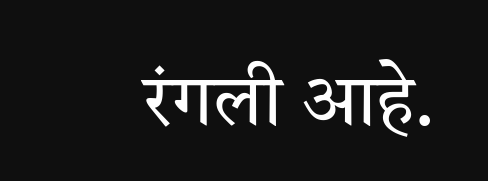रंगली आहे.